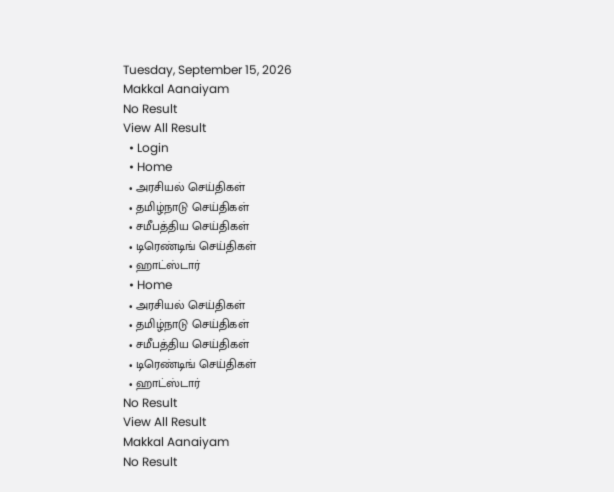Tuesday, September 15, 2026
Makkal Aanaiyam
No Result
View All Result
  • Login
  • Home
  • அரசியல் செய்திகள்
  • தமிழ்நாடு செய்திகள்
  • சமீபத்திய செய்திகள்
  • டிரெண்டிங் செய்திகள்
  • ஹாட்ஸ்டார்
  • Home
  • அரசியல் செய்திகள்
  • தமிழ்நாடு செய்திகள்
  • சமீபத்திய செய்திகள்
  • டிரெண்டிங் செய்திகள்
  • ஹாட்ஸ்டார்
No Result
View All Result
Makkal Aanaiyam
No Result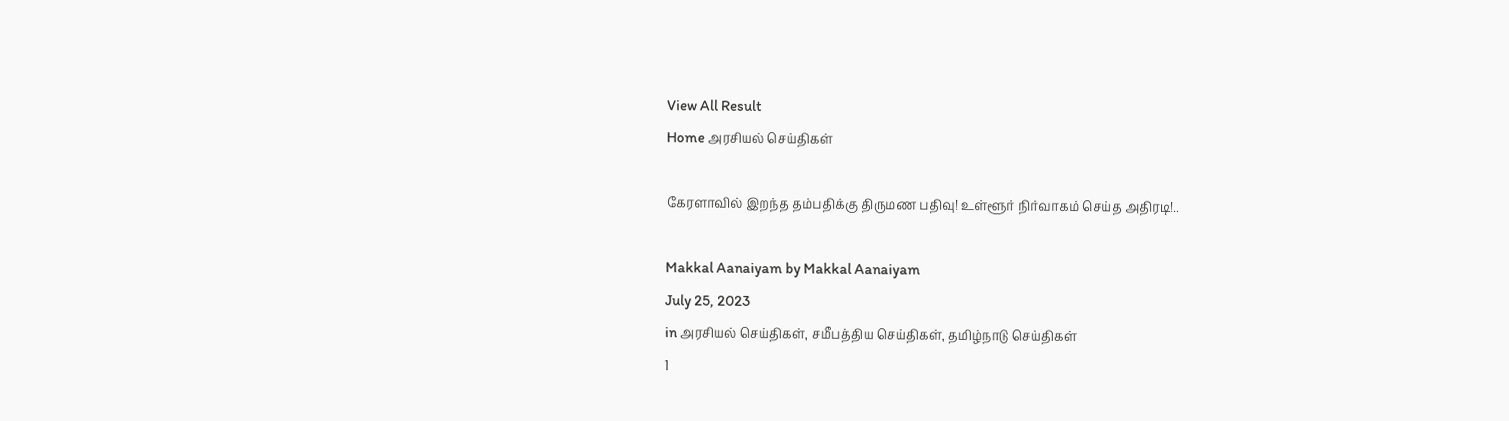View All Result
Home அரசியல் செய்திகள்

கேரளாவில் இறந்த தம்பதிக்கு திருமண பதிவு! உள்ளூர் நிர்வாகம் செய்த அதிரடி!..

Makkal Aanaiyam by Makkal Aanaiyam
July 25, 2023
in அரசியல் செய்திகள், சமீபத்திய செய்திகள், தமிழ்நாடு செய்திகள்
1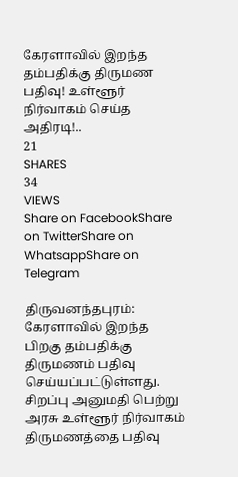கேரளாவில் இறந்த தம்பதிக்கு திருமண பதிவு! உள்ளூர் நிர்வாகம் செய்த அதிரடி!..
21
SHARES
34
VIEWS
Share on FacebookShare on TwitterShare on WhatsappShare on Telegram

திருவனந்தபுரம்: கேரளாவில் இறந்த பிறகு தம்பதிக்கு திருமணம் பதிவு செய்யப்பட்டுள்ளது. சிறப்பு அனுமதி பெற்று அரசு உள்ளூர் நிர்வாகம் திருமணத்தை பதிவு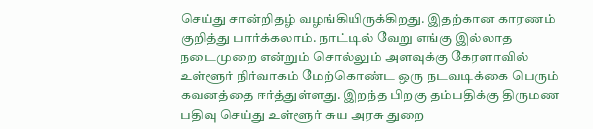செய்து சான்றிதழ் வழங்கியிருக்கிறது. இதற்கான காரணம் குறித்து பார்க்கலாம். நாட்டில் வேறு எங்கு இல்லாத நடைமுறை என்றும் சொல்லும் அளவுக்கு கேரளாவில் உள்ளூர் நிர்வாகம் மேற்கொண்ட ஒரு நடவடிக்கை பெரும் கவனத்தை ஈர்த்துள்ளது. இறந்த பிறகு தம்பதிக்கு திருமண பதிவு செய்து உள்ளூர் சுய அரசு துறை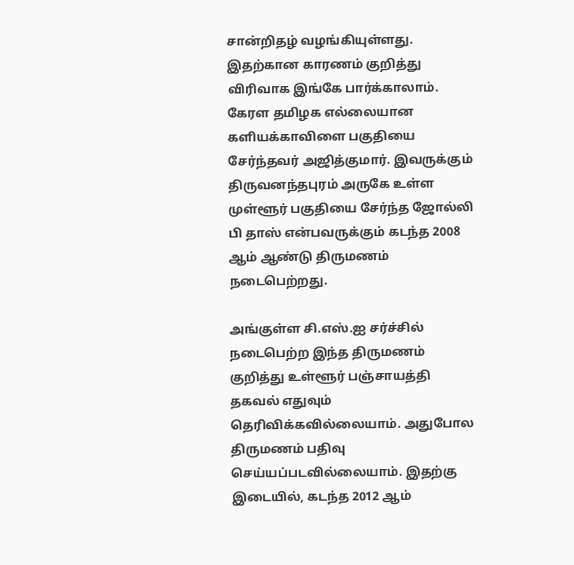சான்றிதழ் வழங்கியுள்ளது. இதற்கான காரணம் குறித்து விரிவாக இங்கே பார்க்காலாம். கேரள தமிழக எல்லையான களியக்காவிளை பகுதியை சேர்ந்தவர் அஜித்குமார். இவருக்கும் திருவனந்தபுரம் அருகே உள்ள முள்ளூர் பகுதியை சேர்ந்த ஜோல்லி பி தாஸ் என்பவருக்கும் கடந்த 2008 ஆம் ஆண்டு திருமணம் நடைபெற்றது.

அங்குள்ள சி.எஸ்.ஐ சர்ச்சில் நடைபெற்ற இந்த திருமணம் குறித்து உள்ளூர் பஞ்சாயத்தி தகவல் எதுவும் தெரிவிக்கவில்லையாம். அதுபோல திருமணம் பதிவு செய்யப்படவில்லையாம். இதற்கு இடையில், கடந்த 2012 ஆம்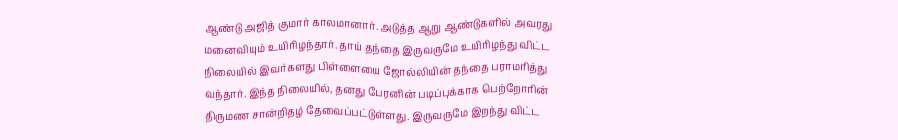ஆண்டு அஜித் குமார் காலமானார். அடுத்த ஆறு ஆண்டுகளில் அவரது மனைவியும் உயிரிழந்தார். தாய் தந்தை இருவருமே உயிரிழந்து விட்ட நிலையில் இவர்களது பிள்ளையை ஜோல்லியின் தந்தை பராமரித்து வந்தார். இந்த நிலையில், தனது பேரனின் படிப்புக்காக பெற்றோரின் திருமண சான்றிதழ் தேவைப்பட்டுள்ளது. இருவருமே இறந்து விட்ட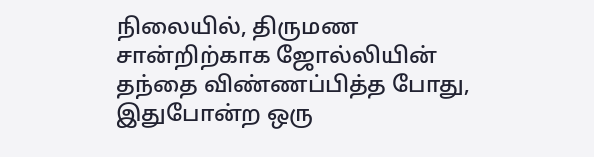நிலையில், திருமண சான்றிற்காக ஜோல்லியின் தந்தை விண்ணப்பித்த போது, இதுபோன்ற ஒரு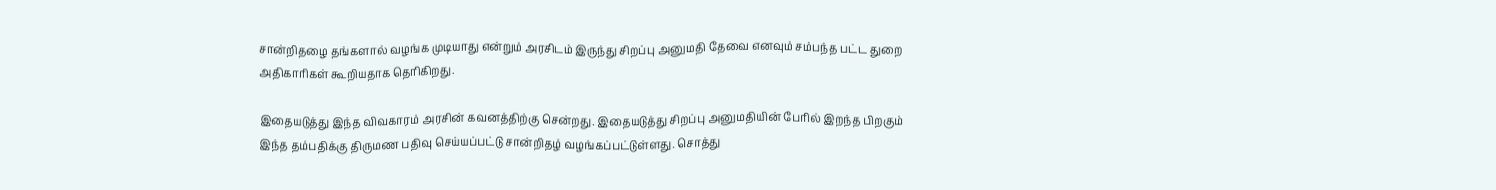சான்றிதழை தங்களால் வழங்க முடியாது என்றும் அரசிடம் இருந்து சிறப்பு அனுமதி தேவை எனவும் சம்பந்த பட்ட துறை அதிகாரிகள் கூறியதாக தெரிகிறது.

இதையடுத்து இந்த விவகாரம் அரசின் கவனத்திற்கு சென்றது. இதையடுத்து சிறப்பு அனுமதியின் பேரில் இறந்த பிறகும் இந்த தம்பதிக்கு திருமண பதிவு செய்யப்பட்டு சான்றிதழ் வழங்கப்பட்டுள்ளது. சொத்து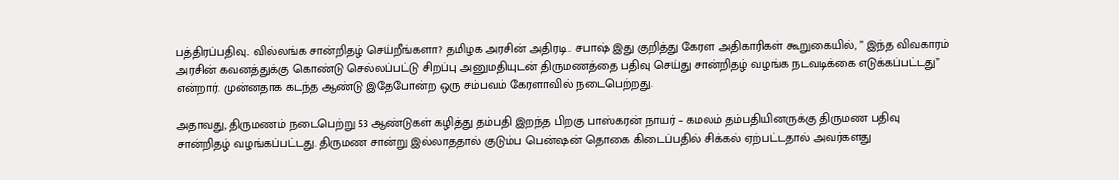பத்திரப்பதிவு.. வில்லங்க சான்றிதழ் செய்றீங்களா? தமிழக அரசின் அதிரடி.. சபாஷ் இது குறித்து கேரள அதிகாரிகள் கூறுகையில், ” இந்த விவகாரம் அரசின் கவனத்துக்கு கொண்டு செல்லப்பட்டு சிறப்பு அனுமதியுடன் திருமணத்தை பதிவு செய்து சான்றிதழ் வழங்க நடவடிக்கை எடுக்கப்பட்டது” என்றார். முன்னதாக கடந்த ஆண்டு இதேபோன்ற ஒரு சம்பவம் கேரளாவில் நடைபெற்றது.

அதாவது, திருமணம் நடைபெற்று 53 ஆண்டுகள் கழித்து தம்பதி இறந்த பிறகு பாஸ்கரன் நாயர் – கமலம் தம்பதியினருக்கு திருமண பதிவு சான்றிதழ் வழங்கப்பட்டது. திருமண சான்று இல்லாததால் குடும்ப பென்ஷன் தொகை கிடைப்பதில் சிக்கல் ஏற்பட்டதால் அவர்களது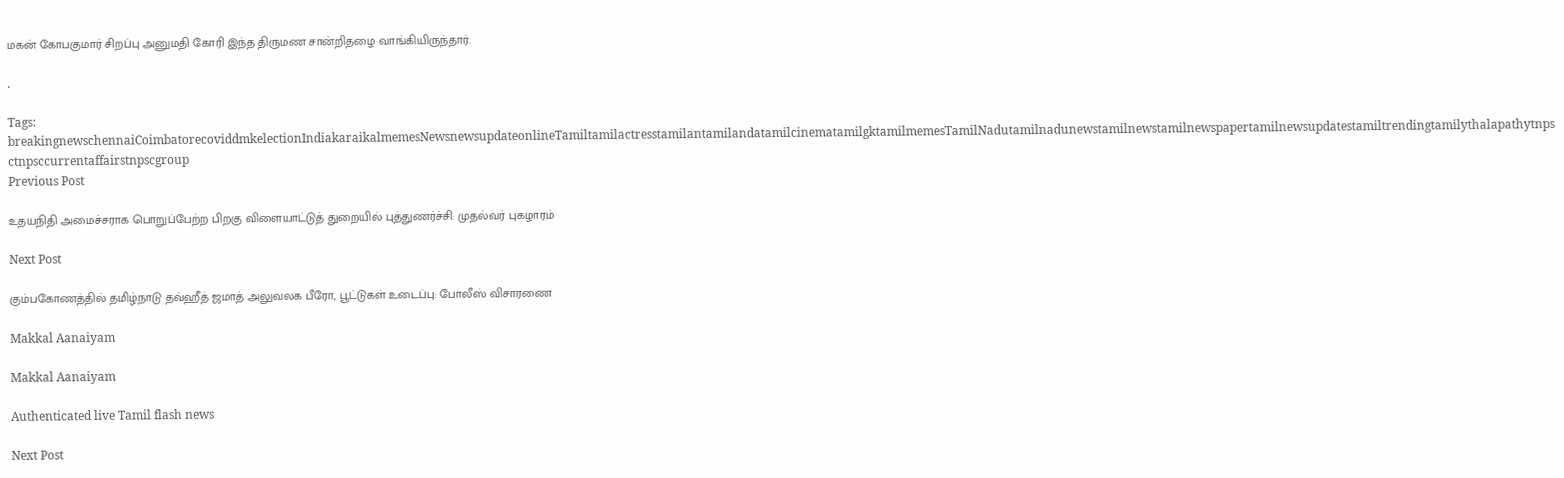மகன் கோபகுமார் சிறப்பு அனுமதி கோரி இந்த திருமண சான்றிதழை வாங்கியிருந்தார்.

.

Tags: breakingnewschennaiCoimbatorecoviddmkelectionIndiakaraikalmemesNewsnewsupdateonlineTamiltamilactresstamilantamilandatamilcinematamilgktamilmemesTamilNadutamilnadunewstamilnewstamilnewspapertamilnewsupdatestamiltrendingtamilythalapathytnpsctnpsccurrentaffairstnpscgroup
Previous Post

உதயநிதி அமைச்சராக பொறுப்பேற்ற பிறகு விளையாட்டுத் துறையில் புத்துணர்ச்சி: முதல்வர் புகழாரம்

Next Post

கும்பகோணத்தில் தமிழ்நாடு தவ்ஹீத் ஜமாத் அலுவலக பீரோ, பூட்டுகள் உடைப்பு: போலீஸ் விசாரணை

Makkal Aanaiyam

Makkal Aanaiyam

Authenticated live Tamil flash news

Next Post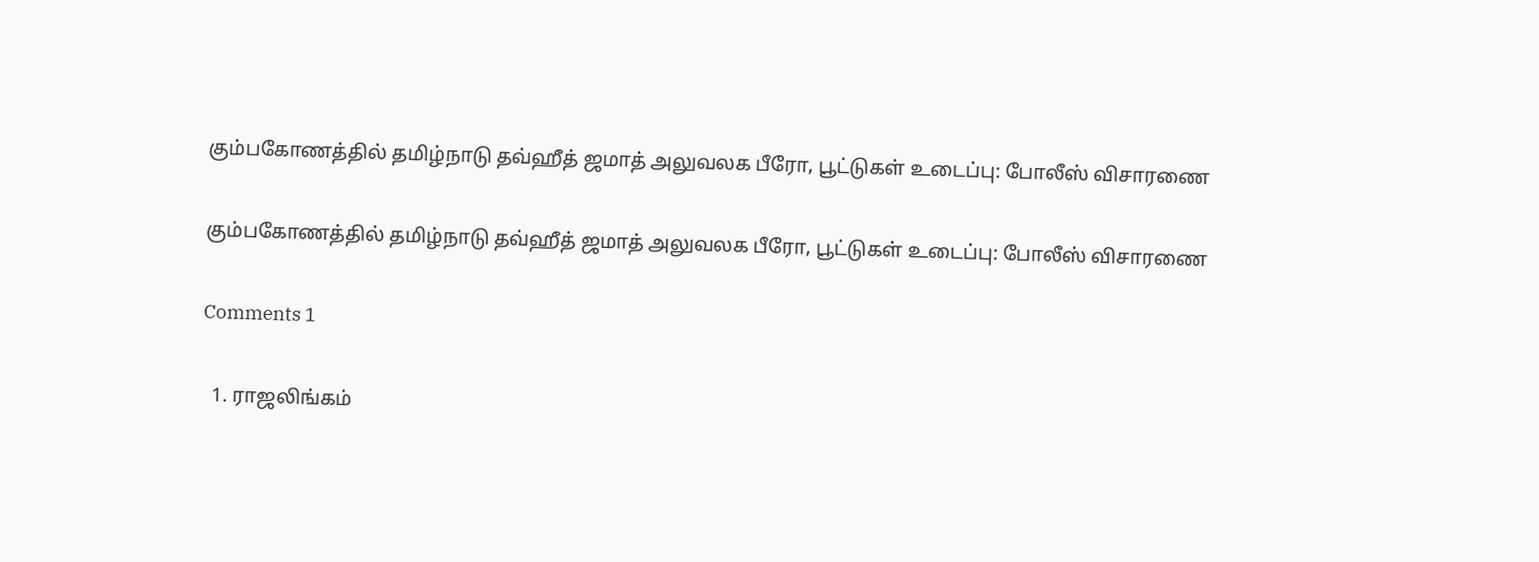கும்பகோணத்தில் தமிழ்நாடு தவ்ஹீத் ஜமாத் அலுவலக பீரோ, பூட்டுகள் உடைப்பு: போலீஸ் விசாரணை

கும்பகோணத்தில் தமிழ்நாடு தவ்ஹீத் ஜமாத் அலுவலக பீரோ, பூட்டுகள் உடைப்பு: போலீஸ் விசாரணை

Comments 1

  1. ராஜலிங்கம்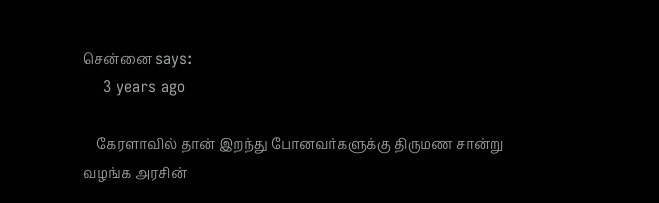சென்னை says:
    3 years ago

    கேரளாவில் தான் இறந்து போனவர்களுக்கு திருமண சான்று வழங்க அரசின்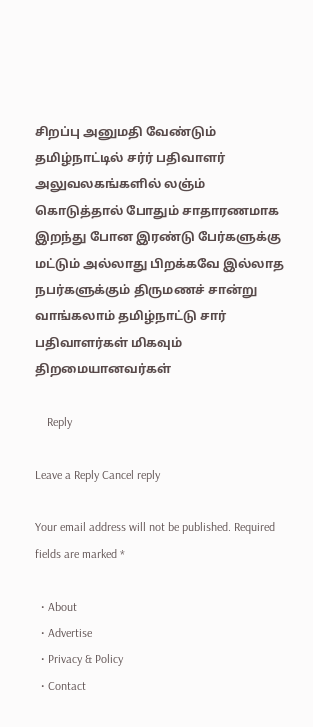சிறப்பு அனுமதி வேண்டும் தமிழ்நாட்டில் சர்ர் பதிவாளர் அலுவலகங்களில் லஞ்ம் கொடுத்தால் போதும் சாதாரணமாக இறந்து போன இரண்டு பேர்களுக்கு மட்டும் அல்லாது பிறக்கவே இல்லாத நபர்களுக்கும் திருமணச் சான்று வாங்கலாம் தமிழ்நாட்டு சார் பதிவாளர்கள் மிகவும் திறமையானவர்கள்

    Reply

Leave a Reply Cancel reply

Your email address will not be published. Required fields are marked *

  • About
  • Advertise
  • Privacy & Policy
  • Contact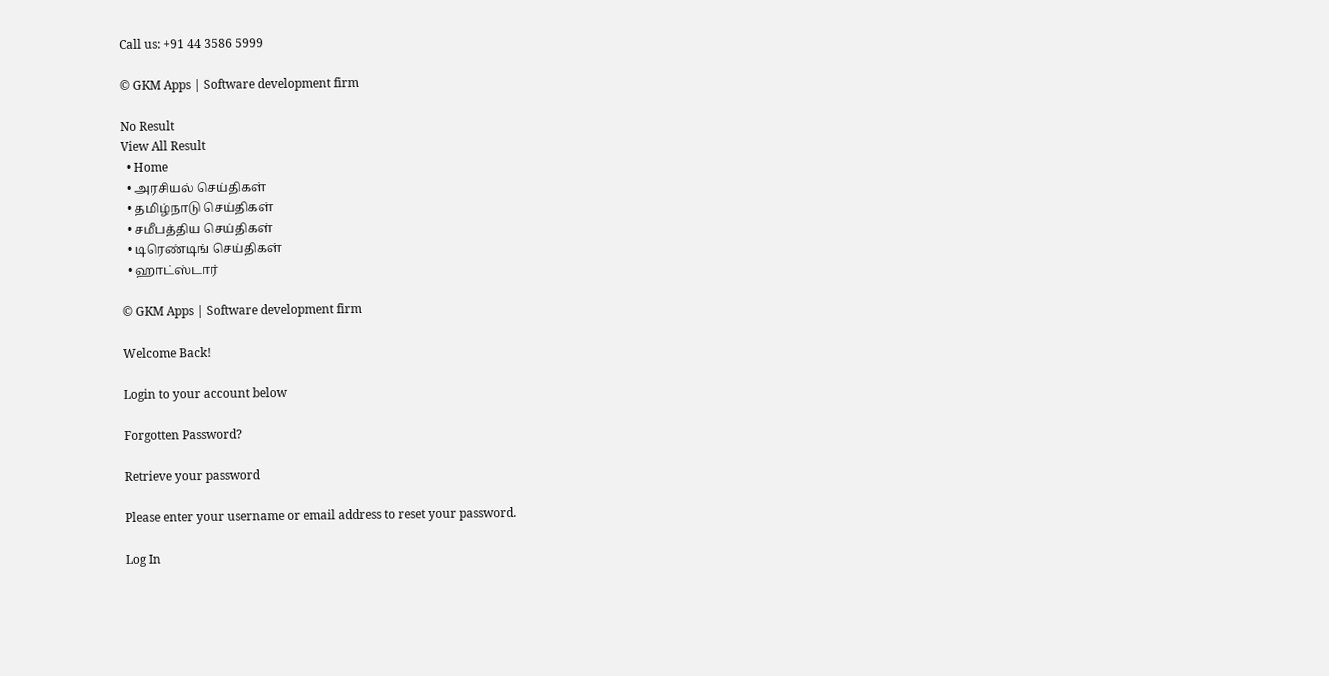Call us: +91 44 3586 5999

© GKM Apps | Software development firm

No Result
View All Result
  • Home
  • அரசியல் செய்திகள்
  • தமிழ்நாடு செய்திகள்
  • சமீபத்திய செய்திகள்
  • டிரெண்டிங் செய்திகள்
  • ஹாட்ஸ்டார்

© GKM Apps | Software development firm

Welcome Back!

Login to your account below

Forgotten Password?

Retrieve your password

Please enter your username or email address to reset your password.

Log In